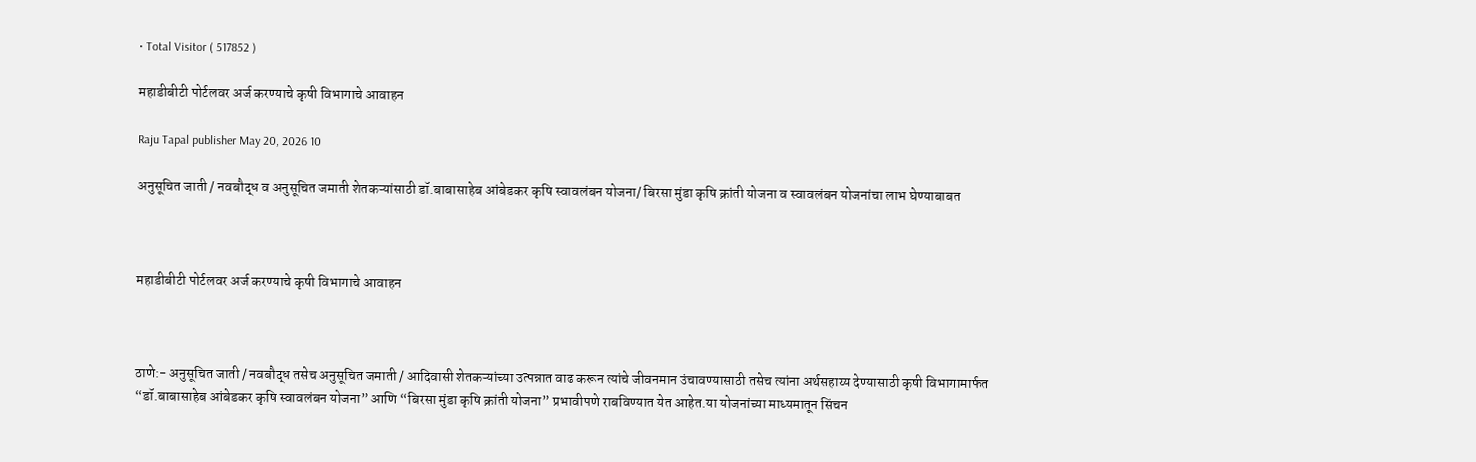• Total Visitor ( 517852 )

महाडीबीटी पोर्टलवर अर्ज करण्याचे कृषी विभागाचे आवाहन

Raju Tapal publisher May 20, 2026 10

अनुसूचित जाती / नवबौद्ध व अनुसूचित जमाती शेतकऱ्यांसाठी डॉ.बाबासाहेब आंबेडकर कृषि स्वावलंबन योजना/ बिरसा मुंडा कृषि क्रांती योजना व स्वावलंबन योजनांचा लाभ घेण्याबाबत



महाडीबीटी पोर्टलवर अर्ज करण्याचे कृषी विभागाचे आवाहन



ठाणे:- अनुसूचित जाती / नवबौद्ध तसेच अनुसूचित जमाती / आदिवासी शेतकऱ्यांच्या उत्पन्नात वाढ करून त्यांचे जीवनमान उंचावण्यासाठी तसेच त्यांना अर्थसहाय्य देण्यासाठी कृषी विभागामार्फत “डॉ.बाबासाहेब आंबेडकर कृषि स्वावलंबन योजना” आणि “बिरसा मुंडा कृषि क्रांती योजना” प्रभावीपणे राबविण्यात येत आहेत.या योजनांच्या माध्यमातून सिंचन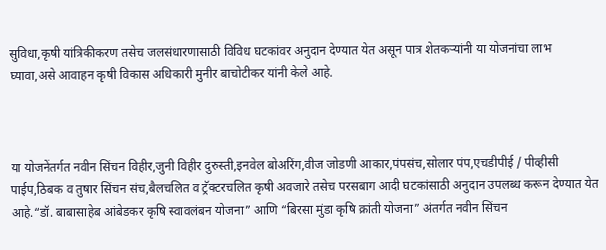सुविधा,कृषी यांत्रिकीकरण तसेच जलसंधारणासाठी विविध घटकांवर अनुदान देण्यात येत असून पात्र शेतकऱ्यांनी या योजनांचा लाभ घ्यावा,असे आवाहन कृषी विकास अधिकारी मुनीर बाचोटीकर यांनी केले आहे.



या योजनेंतर्गत नवीन सिंचन विहीर,जुनी विहीर दुरुस्ती,इनवेल बोअरिंग,वीज जोडणी आकार,पंपसंच,सोलार पंप,एचडीपीई / पीव्हीसी पाईप,ठिबक व तुषार सिंचन संच,बैलचलित व ट्रॅक्टरचलित कृषी अवजारे तसेच परसबाग आदी घटकांसाठी अनुदान उपलब्ध करून देण्यात येत आहे.“डॉ. बाबासाहेब आंबेडकर कृषि स्वावलंबन योजना” आणि “बिरसा मुंडा कृषि क्रांती योजना” अंतर्गत नवीन सिंचन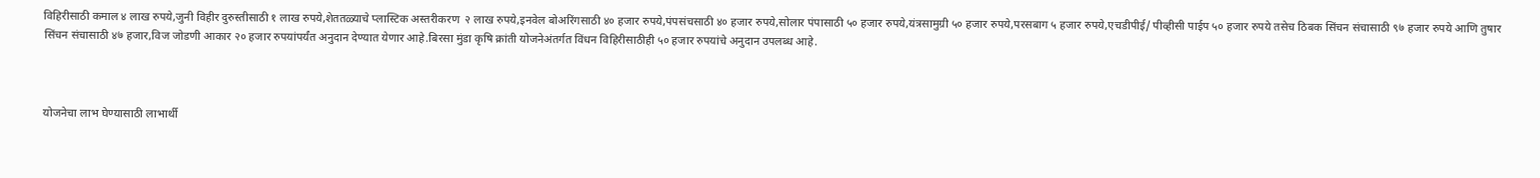विहिरीसाठी कमाल ४ लाख रुपये,जुनी विहीर दुरुस्तीसाठी १ लाख रुपये,शेततळ्याचे प्लास्टिक अस्तरीकरण  २ लाख रुपये,इनवेल बोअरिंगसाठी ४० हजार रुपये,पंपसंचसाठी ४० हजार रुपये,सोलार पंपासाठी ५० हजार रुपये,यंत्रसामुग्री ५० हजार रुपये,परसबाग ५ हजार रुपये,एचडीपीई/ पीव्हीसी पाईप ५० हजार रुपये तसेच ठिबक सिंचन संचासाठी ९७ हजार रुपये आणि तुषार सिंचन संचासाठी ४७ हजार,विज जोडणी आकार २० हजार रुपयांपर्यंत अनुदान देण्यात येणार आहे.बिरसा मुंडा कृषि क्रांती योजनेअंतर्गत विंधन विहिरीसाठीही ५० हजार रुपयांचे अनुदान उपलब्ध आहे.



योजनेचा लाभ घेण्यासाठी लाभार्थी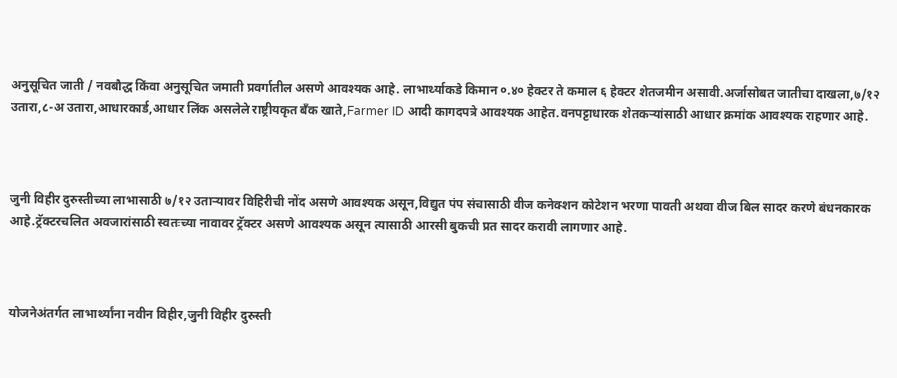अनुसूचित जाती / नवबौद्ध किंवा अनुसूचित जमाती प्रवर्गातील असणे आवश्यक आहे. लाभार्थ्याकडे किमान ०.४० हेक्टर ते कमाल ६ हेक्टर शेतजमीन असावी.अर्जासोबत जातीचा दाखला,७/१२ उतारा,८-अ उतारा,आधारकार्ड,आधार लिंक असलेले राष्ट्रीयकृत बँक खाते,Farmer ID आदी कागदपत्रे आवश्यक आहेत.वनपट्टाधारक शेतकऱ्यांसाठी आधार क्रमांक आवश्यक राहणार आहे.



जुनी विहीर दुरुस्तीच्या लाभासाठी ७/१२ उताऱ्यावर विहिरीची नोंद असणे आवश्यक असून,विद्युत पंप संचासाठी वीज कनेक्शन कोटेशन भरणा पावती अथवा वीज बिल सादर करणे बंधनकारक आहे.ट्रॅक्टरचलित अवजारांसाठी स्वतःच्या नावावर ट्रॅक्टर असणे आवश्यक असून त्यासाठी आरसी बुकची प्रत सादर करावी लागणार आहे.



योजनेअंतर्गत लाभार्थ्यांना नवीन विहीर,जुनी विहीर दुरुस्ती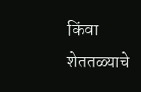किंवा शेततळ्याचे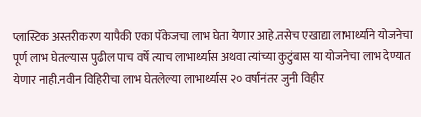प्लास्टिक अस्तरीकरण यापैकी एका पॅकेजचा लाभ घेता येणार आहे.तसेच एखाद्या लाभार्थ्याने योजनेचा पूर्ण लाभ घेतल्यास पुढील पाच वर्षे त्याच लाभार्थ्यास अथवा त्यांच्या कुटुंबास या योजनेचा लाभ देण्यात येणार नाही.नवीन विहिरीचा लाभ घेतलेल्या लाभार्थ्यास २० वर्षांनंतर जुनी विहीर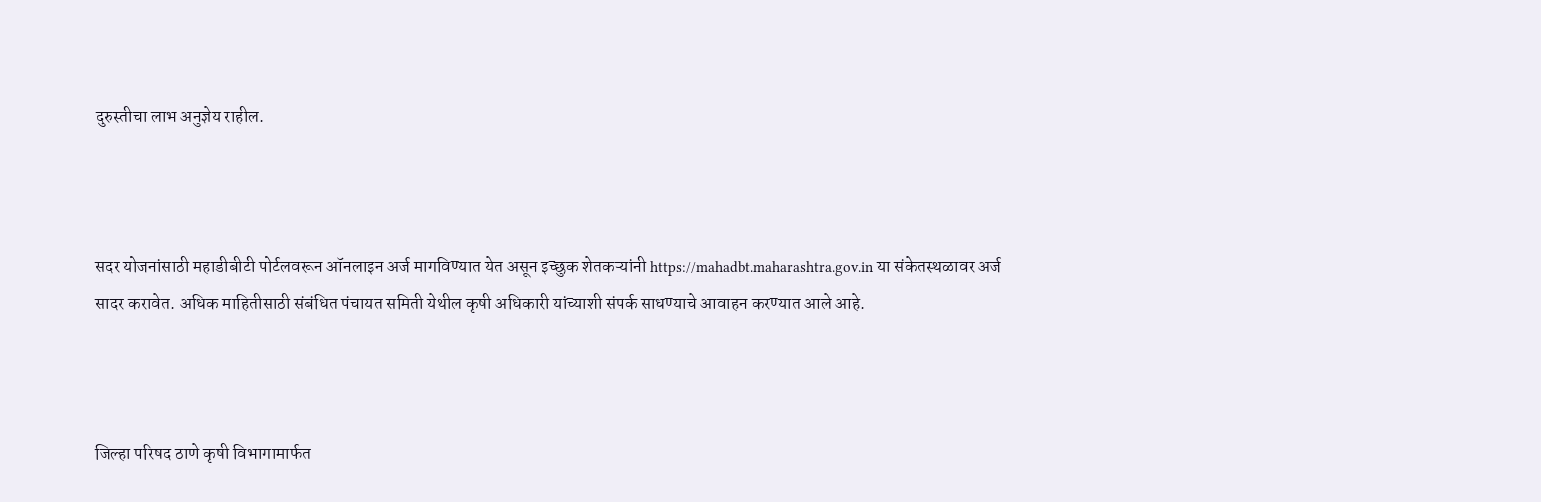दुरुस्तीचा लाभ अनुज्ञेय राहील.



सदर योजनांसाठी महाडीबीटी पोर्टलवरून ऑनलाइन अर्ज मागविण्यात येत असून इच्छुक शेतकऱ्यांनी https://mahadbt.maharashtra.gov.in या संकेतस्थळावर अर्ज सादर करावेत. अधिक माहितीसाठी संबंधित पंचायत समिती येथील कृषी अधिकारी यांच्याशी संपर्क साधण्याचे आवाहन करण्यात आले आहे.



जिल्हा परिषद ठाणे कृषी विभागामार्फत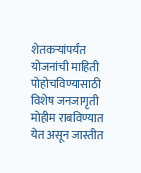शेतकऱ्यांपर्यंत योजनांची माहिती पोहोचविण्यासाठी विशेष जनजागृती मोहीम राबविण्यात येत असून जास्तीत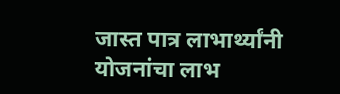जास्त पात्र लाभार्थ्यांनी योजनांचा लाभ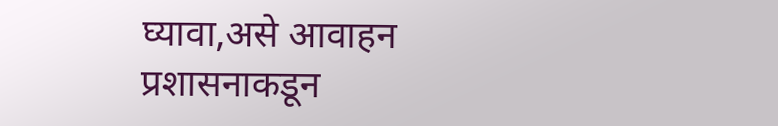घ्यावा,असे आवाहन प्रशासनाकडून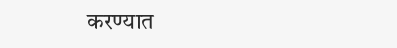करण्यात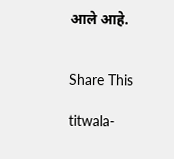आले आहे.


Share This

titwala-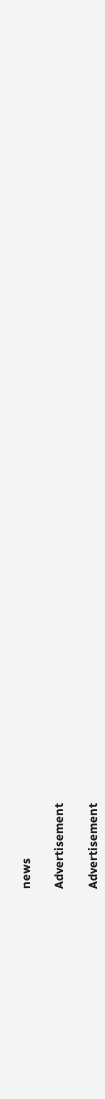news

Advertisement

Advertisement